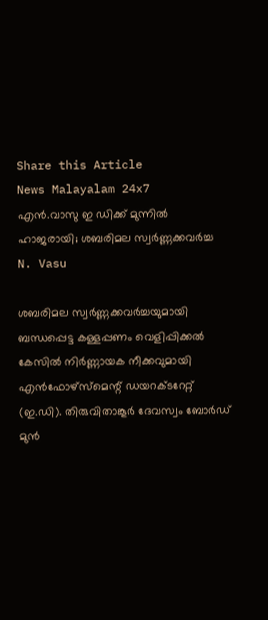Share this Article
News Malayalam 24x7
എന്‍.വാസു ഇ ഡിക്ക് മുന്നില്‍ ഹാജരായി; ശബരിമല സ്വര്‍ണ്ണക്കവര്‍ച്ച
N. Vasu

ശബരിമല സ്വർണ്ണക്കവർച്ചയുമായി ബന്ധപ്പെട്ട കള്ളപ്പണം വെളിപ്പിക്കൽ കേസിൽ നിർണ്ണായക നീക്കവുമായി എൻഫോഴ്‌സ്‌മെന്റ് ഡയറക്ടറേറ്റ് (ഇ.ഡി). തിരുവിതാങ്കൂർ ദേവസ്വം ബോർഡ് മുൻ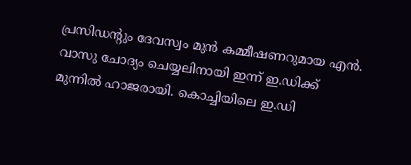പ്രസിഡന്റും ദേവസ്വം മുൻ കമ്മീഷണറുമായ എൻ. വാസു ചോദ്യം ചെയ്യലിനായി ഇന്ന് ഇ.ഡിക്ക് മുന്നിൽ ഹാജരായി. കൊച്ചിയിലെ ഇ.ഡി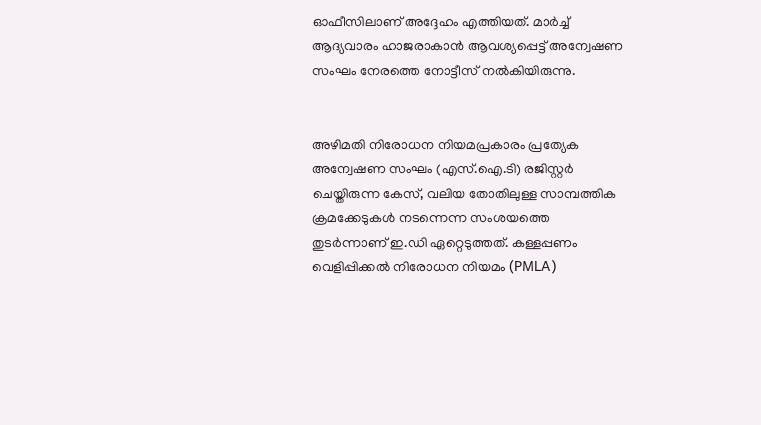ഓഫീസിലാണ് അദ്ദേഹം എത്തിയത്. മാർച്ച് ആദ്യവാരം ഹാജരാകാൻ ആവശ്യപ്പെട്ട് അന്വേഷണ സംഘം നേരത്തെ നോട്ടീസ് നൽകിയിരുന്നു.


അഴിമതി നിരോധന നിയമപ്രകാരം പ്രത്യേക അന്വേഷണ സംഘം (എസ്.ഐ.ടി) രജിസ്റ്റർ ചെയ്തിരുന്ന കേസ്, വലിയ തോതിലുള്ള സാമ്പത്തിക ക്രമക്കേടുകൾ നടന്നെന്ന സംശയത്തെ തുടർന്നാണ് ഇ.ഡി ഏറ്റെടുത്തത്. കള്ളപ്പണം വെളിപ്പിക്കൽ നിരോധന നിയമം (PMLA)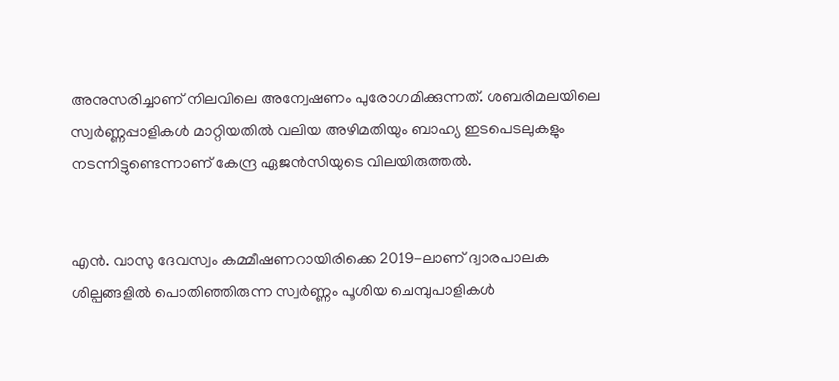അനുസരിച്ചാണ് നിലവിലെ അന്വേഷണം പുരോഗമിക്കുന്നത്. ശബരിമലയിലെ സ്വർണ്ണപ്പാളികൾ മാറ്റിയതിൽ വലിയ അഴിമതിയും ബാഹ്യ ഇടപെടലുകളും നടന്നിട്ടുണ്ടെന്നാണ് കേന്ദ്ര ഏജൻസിയുടെ വിലയിരുത്തൽ.


എൻ. വാസു ദേവസ്വം കമ്മീഷണറായിരിക്കെ 2019-ലാണ് ദ്വാരപാലക ശില്പങ്ങളിൽ പൊതിഞ്ഞിരുന്ന സ്വർണ്ണം പൂശിയ ചെമ്പുപാളികൾ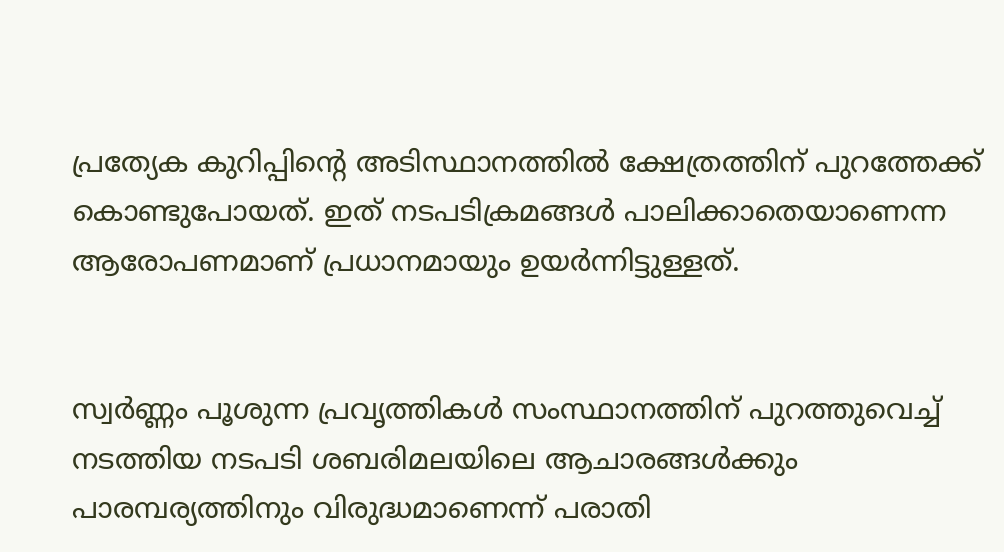പ്രത്യേക കുറിപ്പിന്റെ അടിസ്ഥാനത്തിൽ ക്ഷേത്രത്തിന് പുറത്തേക്ക് കൊണ്ടുപോയത്. ഇത് നടപടിക്രമങ്ങൾ പാലിക്കാതെയാണെന്ന ആരോപണമാണ് പ്രധാനമായും ഉയർന്നിട്ടുള്ളത്.


സ്വർണ്ണം പൂശുന്ന പ്രവൃത്തികൾ സംസ്ഥാനത്തിന് പുറത്തുവെച്ച് നടത്തിയ നടപടി ശബരിമലയിലെ ആചാരങ്ങൾക്കും പാരമ്പര്യത്തിനും വിരുദ്ധമാണെന്ന് പരാതി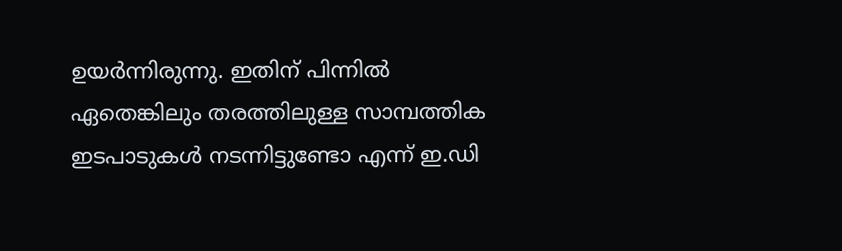ഉയർന്നിരുന്നു. ഇതിന് പിന്നിൽ ഏതെങ്കിലും തരത്തിലുള്ള സാമ്പത്തിക ഇടപാടുകൾ നടന്നിട്ടുണ്ടോ എന്ന് ഇ.ഡി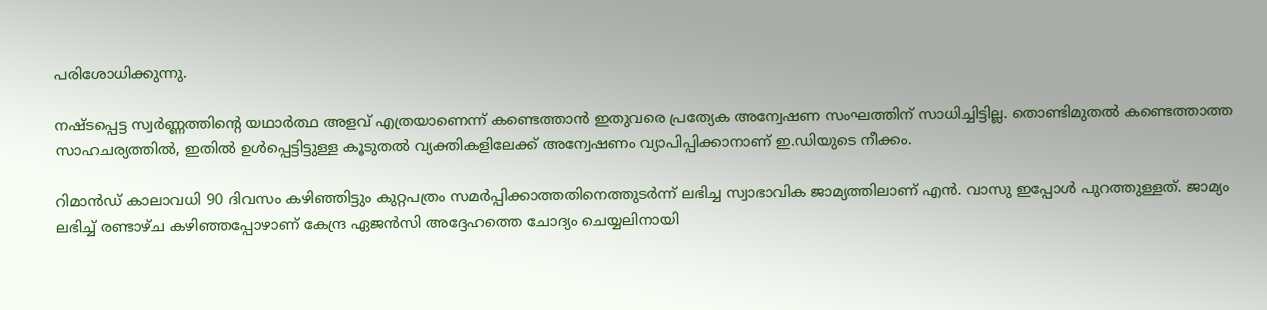പരിശോധിക്കുന്നു.

നഷ്ടപ്പെട്ട സ്വർണ്ണത്തിന്റെ യഥാർത്ഥ അളവ് എത്രയാണെന്ന് കണ്ടെത്താൻ ഇതുവരെ പ്രത്യേക അന്വേഷണ സംഘത്തിന് സാധിച്ചിട്ടില്ല. തൊണ്ടിമുതൽ കണ്ടെത്താത്ത സാഹചര്യത്തിൽ, ഇതിൽ ഉൾപ്പെട്ടിട്ടുള്ള കൂടുതൽ വ്യക്തികളിലേക്ക് അന്വേഷണം വ്യാപിപ്പിക്കാനാണ് ഇ.ഡിയുടെ നീക്കം.

റിമാൻഡ് കാലാവധി 90 ദിവസം കഴിഞ്ഞിട്ടും കുറ്റപത്രം സമർപ്പിക്കാത്തതിനെത്തുടർന്ന് ലഭിച്ച സ്വാഭാവിക ജാമ്യത്തിലാണ് എൻ. വാസു ഇപ്പോൾ പുറത്തുള്ളത്. ജാമ്യം ലഭിച്ച് രണ്ടാഴ്ച കഴിഞ്ഞപ്പോഴാണ് കേന്ദ്ര ഏജൻസി അദ്ദേഹത്തെ ചോദ്യം ചെയ്യലിനായി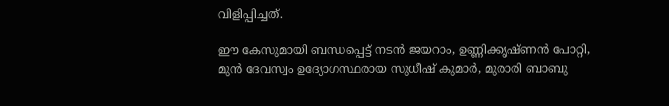വിളിപ്പിച്ചത്.

ഈ കേസുമായി ബന്ധപ്പെട്ട് നടൻ ജയറാം, ഉണ്ണിക്കൃഷ്ണൻ പോറ്റി, മുൻ ദേവസ്വം ഉദ്യോഗസ്ഥരായ സുധീഷ് കുമാർ, മുരാരി ബാബു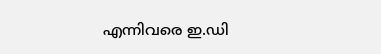എന്നിവരെ ഇ.ഡി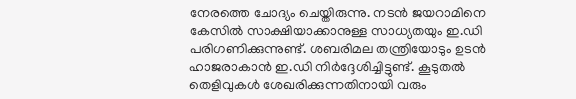നേരത്തെ ചോദ്യം ചെയ്തിരുന്നു. നടൻ ജയറാമിനെ കേസിൽ സാക്ഷിയാക്കാനുള്ള സാധ്യതയും ഇ.ഡി പരിഗണിക്കുന്നുണ്ട്. ശബരിമല തന്ത്രിയോടും ഉടൻ ഹാജരാകാൻ ഇ.ഡി നിർദ്ദേശിച്ചിട്ടുണ്ട്. കൂടുതൽ തെളിവുകൾ ശേഖരിക്കുന്നതിനായി വരും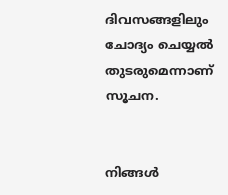ദിവസങ്ങളിലും ചോദ്യം ചെയ്യൽ തുടരുമെന്നാണ് സൂചന.


നിങ്ങൾ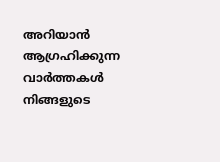അറിയാൻ ആഗ്രഹിക്കുന്ന വാർത്തകൾ നിങ്ങളുടെ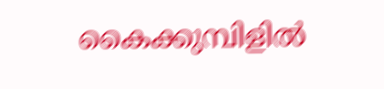കൈക്കുമ്പിളിൽ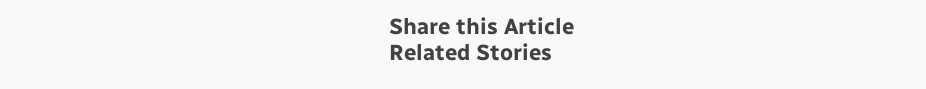Share this Article
Related Stories